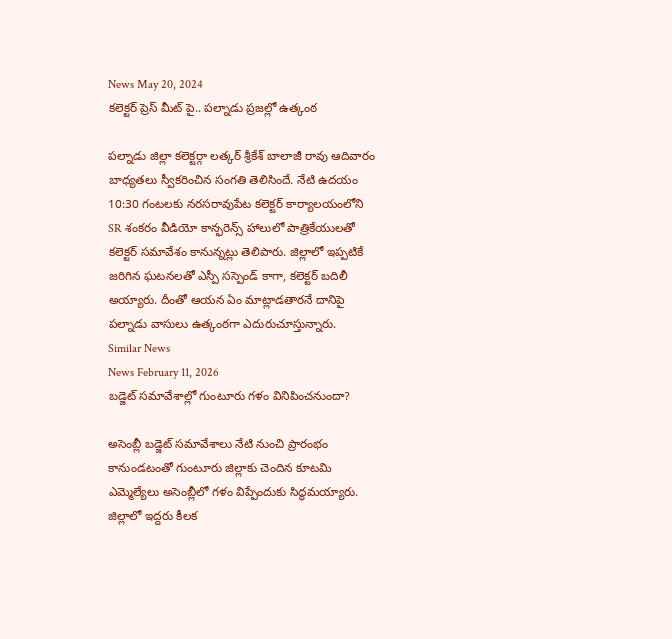News May 20, 2024
కలెక్టర్ ప్రెస్ మీట్ పై.. పల్నాడు ప్రజల్లో ఉత్కంఠ

పల్నాడు జిల్లా కలెక్టర్గా లత్కర్ శ్రీకేశ్ బాలాజీ రావు ఆదివారం బాధ్యతలు స్వీకరించిన సంగతి తెలిసిందే. నేటి ఉదయం 10:30 గంటలకు నరసరావుపేట కలెక్టర్ కార్యాలయంలోని SR శంకరం వీడియో కాన్ఫరెన్స్ హాలులో పాత్రికేయులతో కలెక్టర్ సమావేశం కానున్నట్లు తెలిపారు. జిల్లాలో ఇప్పటికే జరిగిన ఘటనలతో ఎస్పీ సస్పెండ్ కాగా, కలెక్టర్ బదిలీ అయ్యారు. దీంతో ఆయన ఏం మాట్లాడతారనే దానిపై పల్నాడు వాసులు ఉత్కంఠగా ఎదురుచూస్తున్నారు.
Similar News
News February 11, 2026
బడ్జెట్ సమావేశాల్లో గుంటూరు గళం వినిపించనుందా?

అసెంబ్లీ బడ్జెట్ సమావేశాలు నేటి నుంచి ప్రారంభం కానుండటంతో గుంటూరు జిల్లాకు చెందిన కూటమి ఎమ్మెల్యేలు అసెంబ్లీలో గళం విప్పేందుకు సిద్ధమయ్యారు. జిల్లాలో ఇద్దరు కీలక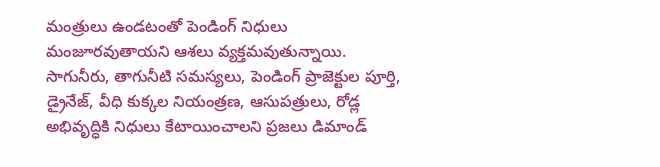మంత్రులు ఉండటంతో పెండింగ్ నిధులు మంజూరవుతాయని ఆశలు వ్యక్తమవుతున్నాయి. సాగునీరు, తాగునీటి సమస్యలు, పెండింగ్ ప్రాజెక్టుల పూర్తి, డ్రైనేజ్, వీధి కుక్కల నియంత్రణ, ఆసుపత్రులు, రోడ్ల అభివృద్ధికి నిధులు కేటాయించాలని ప్రజలు డిమాండ్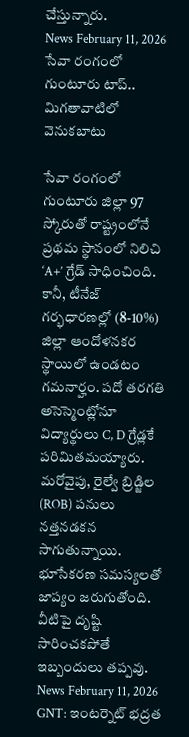చేస్తున్నారు.
News February 11, 2026
సేవా రంగంలో గుంటూరు టాప్.. మిగతావాటిలో వెనుకబాటు

సేవా రంగంలో గుంటూరు జిల్లా 97 స్కోరుతో రాష్ట్రంలోనే ప్రథమ స్థానంలో నిలిచి ‘A+’ గ్రేడ్ సాధించింది. కానీ, టీనేజ్ గర్భధారణల్లో (8-10%) జిల్లా ఆందోళనకర స్థాయిలో ఉండటం గమనార్హం. పదో తరగతి అసెస్మెంట్లోనూ విద్యార్థులు C, D గ్రేడ్లకే పరిమితమయ్యారు. మరోవైపు, రైల్వే బ్రిడ్జిల (ROB) పనులు నత్తనడకన సాగుతున్నాయి. భూసేకరణ సమస్యలతో జాప్యం జరుగుతోంది. వీటిపై దృష్టి సారించకపోతే ఇబ్బందులు తప్పవు.
News February 11, 2026
GNT: ఇంటర్నెట్ భద్రత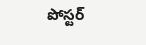పోస్టర్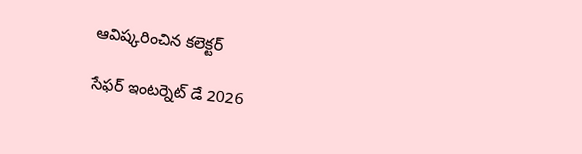ఆవిష్కరించిన కలెక్టర్

సేఫర్ ఇంటర్నెట్ డే 2026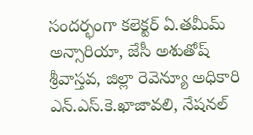సందర్భంగా కలెక్టర్ ఏ.తమీమ్ అన్సారియా, జేసీ అశుతోష్ శ్రీవాస్తవ, జిల్లా రెవెన్యూ అధికారి ఎన్.ఎస్.కె.ఖాజావలి, నేషనల్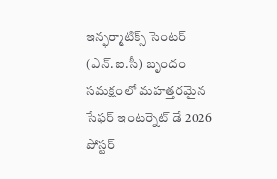ఇన్ఫర్మాటిక్స్ సెంటర్ (ఎన్.ఐ.సీ) బృందం సమక్షంలో మహత్తరమైన సేఫర్ ఇంటర్నెట్ డే 2026 పోస్టర్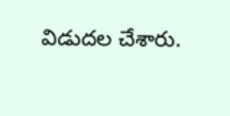విడుదల చేశారు.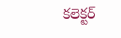కలెక్టర్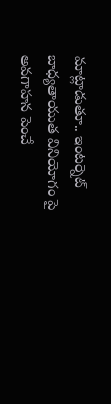మాట్లాడుతూ.. ఇంటర్నెట్ బాధ్యతాయుత వినియోగం పై అవగాహన పెంచే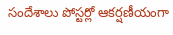సందేశాలు పోస్టర్లో ఆకర్షణీయంగా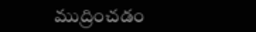ముద్రించడం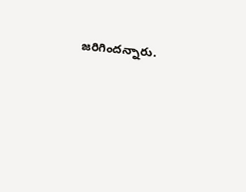జరిగిందన్నారు.